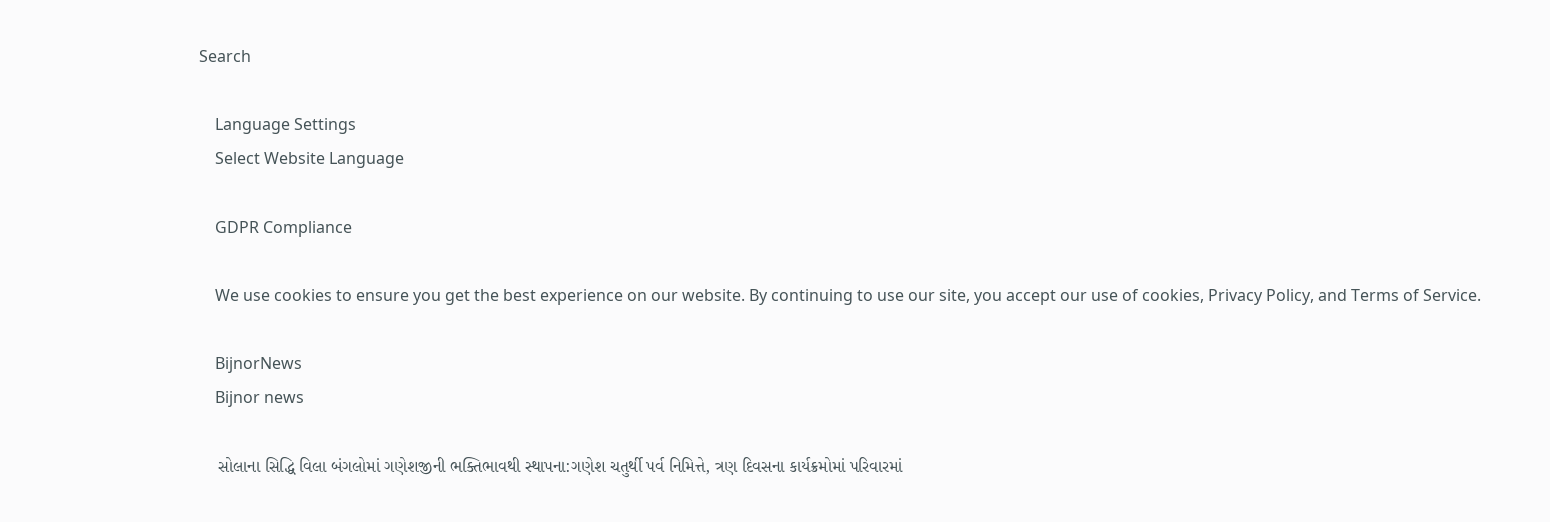Search

    Language Settings
    Select Website Language

    GDPR Compliance

    We use cookies to ensure you get the best experience on our website. By continuing to use our site, you accept our use of cookies, Privacy Policy, and Terms of Service.

    BijnorNews
    Bijnor news

    સોલાના સિદ્ધિ વિલા બંગલોમાં ગણેશજીની ભક્તિભાવથી સ્થાપના:ગણેશ ચતુર્થી પર્વ નિમિત્તે, ત્રણ દિવસના કાર્યક્રમોમાં પરિવારમાં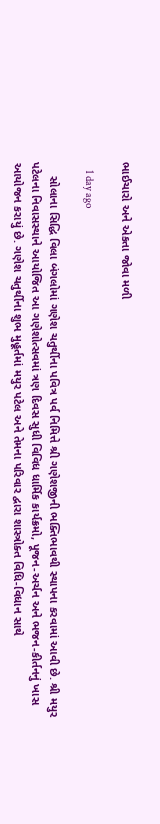ભાઈચારો અને એકતા જોવા મળી

    1 day ago

    સોલાના સિદ્ધિ વિલા બંગલોમાં ગણેશ ચતુર્થીના પવિત્ર પર્વ નિમિત્તે શ્રી ગણેશજીની ભક્તિભાવથી સ્થાપના કરવામાં આવી છે. શ્રી મયુર પટેલના નિવાસસ્થાને આયોજિત આ ગણેશોત્સવમાં ત્રણ દિવસ સુધી વિવિધ ધાર્મિક કાર્યક્રમો, પૂજન-અર્ચન અને ભજન-કીર્તનનું ખાસ આયોજન કરાયું છે. ગણેશ ચતુર્થીના શુભ મુહૂર્તમાં મયુર પટેલ અને તેમના પરિવાર દ્વારા શાસ્ત્રોક્ત વિધિ-વિધાન સાથે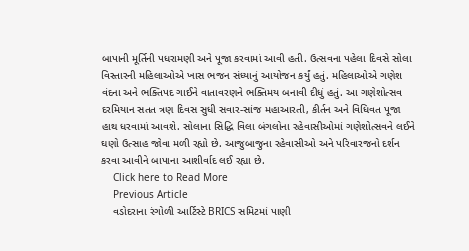બાપાની મૂર્તિની પધરામણી અને પૂજા કરવામાં આવી હતી. ઉત્સવના પહેલા દિવસે સોલા વિસ્તારની મહિલાઓએ ખાસ ભજન સંધ્યાનું આયોજન કર્યું હતું. મહિલાઓએ ગણેશ વંદના અને ભક્તિપદ ગાઈને વાતાવરણને ભક્તિમય બનાવી દીધું હતું. આ ગણેશોત્સવ દરમિયાન સતત ત્રણ દિવસ સુધી સવાર-સાંજ મહાઆરતી, કીર્તન અને વિધિવત પૂજા હાથ ધરવામાં આવશે. સોલાના સિદ્ધિ વિલા બંગલોના રહેવાસીઓમાં ગણેશોત્સવને લઈને ઘણો ઉત્સાહ જોવા મળી રહ્યો છે. આજુબાજુના રહેવાસીઓ અને પરિવારજનો દર્શન કરવા આવીને બાપાના આશીર્વાદ લઈ રહ્યા છે.
    Click here to Read More
    Previous Article
    વડોદરાના રંગોળી આર્ટિસ્ટે BRICS સમિટમાં પાણી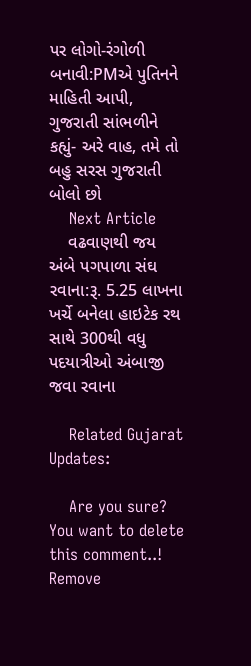પર લોગો-રંગોળી બનાવી:PMએ પુતિનને માહિતી આપી, ગુજરાતી સાંભળીને કહ્યું- અરે વાહ, તમે તો બહુ સરસ ગુજરાતી બોલો છો
    Next Article
    વઢવાણથી જય અંબે પગપાળા સંઘ રવાના:રૂ. 5.25 લાખના ખર્ચે બનેલા હાઇટેક રથ સાથે 300થી વધુ પદયાત્રીઓ અંબાજી જવા રવાના

    Related Gujarat Updates:

    Are you sure? You want to delete this comment..! Remove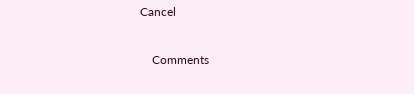Cancel

    Comments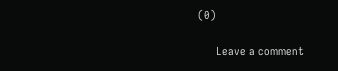(0)

      Leave a comment